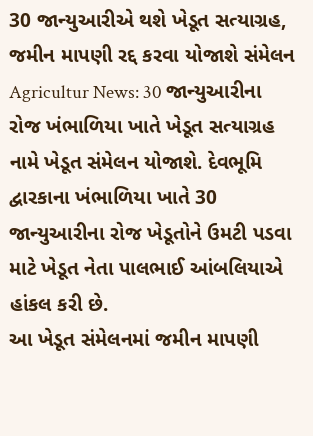30 જાન્યુઆરીએ થશે ખેડૂત સત્યાગ્રહ, જમીન માપણી રદ્દ કરવા યોજાશે સંમેલન
Agricultur News: 30 જાન્યુઆરીના રોજ ખંભાળિયા ખાતે ખેડૂત સત્યાગ્રહ નામે ખેડૂત સંમેલન યોજાશે. દેવભૂમિ દ્વારકાના ખંભાળિયા ખાતે 30 જાન્યુઆરીના રોજ ખેડૂતોને ઉમટી પડવા માટે ખેડૂત નેતા પાલભાઈ આંબલિયાએ હાંકલ કરી છે.
આ ખેડૂત સંમેલનમાં જમીન માપણી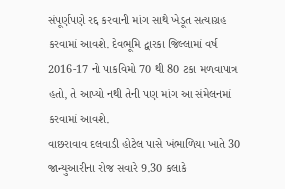સંપૂર્ણપણે રદ્દ કરવાની માંગ સાથે ખેડૂત સત્યાગ્રહ કરવામાં આવશે. દેવભૂમિ દ્વારકા જિલ્લામાં વર્ષ 2016-17 નો પાકવિમો 70 થી 80 ટકા મળવાપાત્ર હતો, તે આપ્યો નથી તેની પણ માંગ આ સંમેલનમાં કરવામાં આવશે.
વાછરાવાવ દલવાડી હોટેલ પાસે ખંભાળિયા ખાતે 30 જાન્યુઆરીના રોજ સવારે 9.30 કલાકે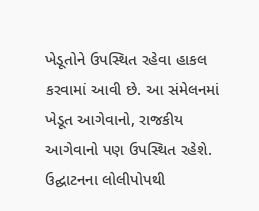ખેડૂતોને ઉપસ્થિત રહેવા હાકલ કરવામાં આવી છે. આ સંમેલનમાં ખેડૂત આગેવાનો, રાજકીય આગેવાનો પણ ઉપસ્થિત રહેશે.
ઉદ્ઘાટનના લોલીપોપથી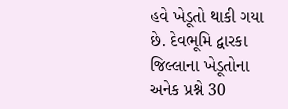હવે ખેડૂતો થાકી ગયા છે. દેવભૂમિ દ્વારકા જિલ્લાના ખેડૂતોના અનેક પ્રશ્ને 30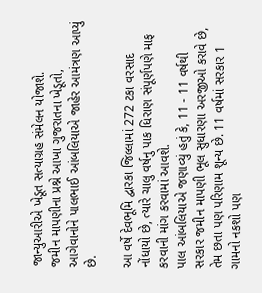જાન્યુઆરીએ ખેડૂત સત્યાગ્રહ સંમેલન યોજાશે.
જમીન માપણીના પ્રશ્ને આખા ગુજરાતના ખેડૂતો, આગેવાનોને પાલભાઈ આંબલિયાએ જાહેર આમંત્રણ આપ્યું છે.

આ વર્ષે દેવભૂમિ દ્વારકા જિલ્લામાં 272 ટકા વરસાદ નોંધાયો છે, ત્યારે ચાલુ વર્ષનુ પાક ધિરાણ સંપૂર્ણપણે માફ કરવાની માંગ કરવામાં આવશે.
પાલ આંબલિયાએ જણાવ્યું હતું કે, 11 - 11 વર્ષથી સરકાર જમીન માપણી ભૂલ સુધારણા અરજીઓ કરાવે છે, તેમ છતા પણ પરિણામ શૂન્ય છે. 11 વર્ષમાં સરકાર 1 ગામનો નકશો પણ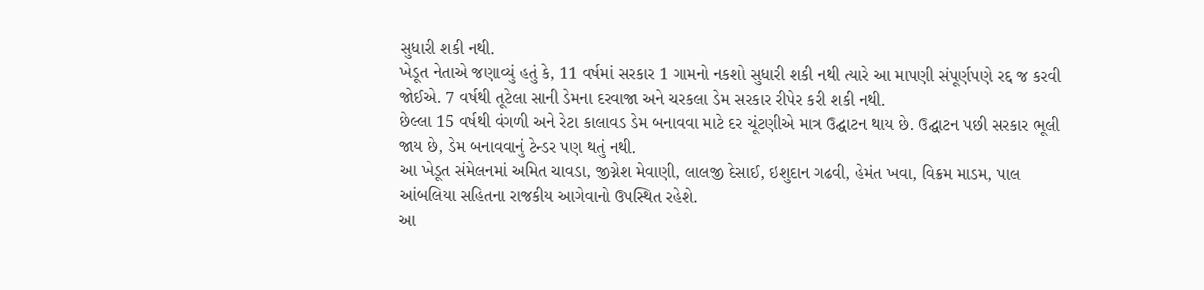સુધારી શકી નથી.
ખેડૂત નેતાએ જણાવ્યું હતું કે, 11 વર્ષમાં સરકાર 1 ગામનો નકશો સુધારી શકી નથી ત્યારે આ માપણી સંપૂર્ણપણે રદ્દ જ કરવી જોઈએ. 7 વર્ષથી તૂટેલા સાની ડેમના દરવાજા અને ચરકલા ડેમ સરકાર રીપેર કરી શકી નથી.
છેલ્લા 15 વર્ષથી વંગળી અને રેટા કાલાવડ ડેમ બનાવવા માટે દર ચૂંટણીએ માત્ર ઉદ્ઘાટન થાય છે. ઉદ્ઘાટન પછી સરકાર ભૂલી જાય છે, ડેમ બનાવવાનું ટેન્ડર પણ થતું નથી.
આ ખેડૂત સંમેલનમાં અમિત ચાવડા, જીગ્નેશ મેવાણી, લાલજી દેસાઈ, ઇશુદાન ગઢવી, હેમંત ખવા, વિક્રમ માડમ, પાલ આંબલિયા સહિતના રાજકીય આગેવાનો ઉપસ્થિત રહેશે.
આ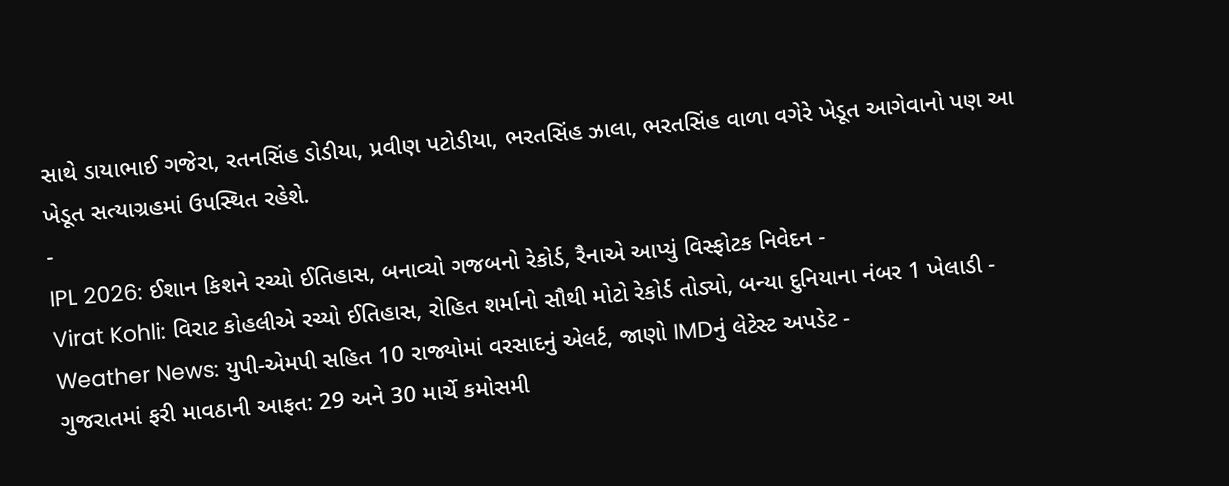સાથે ડાયાભાઈ ગજેરા, રતનસિંહ ડોડીયા, પ્રવીણ પટોડીયા, ભરતસિંહ ઝાલા, ભરતસિંહ વાળા વગેરે ખેડૂત આગેવાનો પણ આ ખેડૂત સત્યાગ્રહમાં ઉપસ્થિત રહેશે.
-
IPL 2026: ઈશાન કિશને રચ્યો ઈતિહાસ, બનાવ્યો ગજબનો રેકોર્ડ, રૈનાએ આપ્યું વિસ્ફોટક નિવેદન -
Virat Kohli: વિરાટ કોહલીએ રચ્યો ઈતિહાસ, રોહિત શર્માનો સૌથી મોટો રેકોર્ડ તોડ્યો, બન્યા દુનિયાના નંબર 1 ખેલાડી -
Weather News: યુપી-એમપી સહિત 10 રાજ્યોમાં વરસાદનું એલર્ટ, જાણો IMDનું લેટેસ્ટ અપડેટ -
ગુજરાતમાં ફરી માવઠાની આફત: 29 અને 30 માર્ચે કમોસમી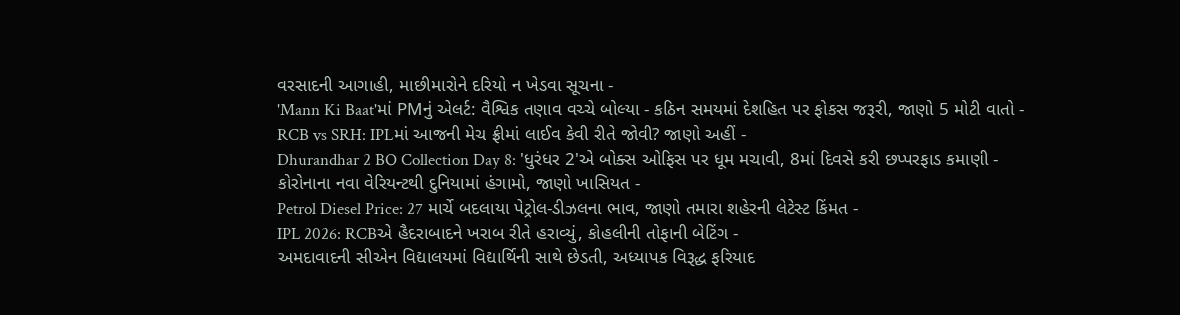વરસાદની આગાહી, માછીમારોને દરિયો ન ખેડવા સૂચના -
'Mann Ki Baat'માં PMનું એલર્ટ: વૈશ્વિક તણાવ વચ્ચે બોલ્યા - કઠિન સમયમાં દેશહિત પર ફોકસ જરૂરી, જાણો 5 મોટી વાતો -
RCB vs SRH: IPLમાં આજની મેચ ફ્રીમાં લાઈવ કેવી રીતે જોવી? જાણો અહીં -
Dhurandhar 2 BO Collection Day 8: 'ધુરંધર 2'એ બોક્સ ઓફિસ પર ધૂમ મચાવી, 8માં દિવસે કરી છપ્પરફાડ કમાણી -
કોરોનાના નવા વેરિયન્ટથી દુનિયામાં હંગામો, જાણો ખાસિયત -
Petrol Diesel Price: 27 માર્ચે બદલાયા પેટ્રોલ-ડીઝલના ભાવ, જાણો તમારા શહેરની લેટેસ્ટ કિંમત -
IPL 2026: RCBએ હૈદરાબાદને ખરાબ રીતે હરાવ્યું, કોહલીની તોફાની બેટિંગ -
અમદાવાદની સીએન વિદ્યાલયમાં વિદ્યાર્થિની સાથે છેડતી, અધ્યાપક વિરૂદ્ધ ફરિયાદ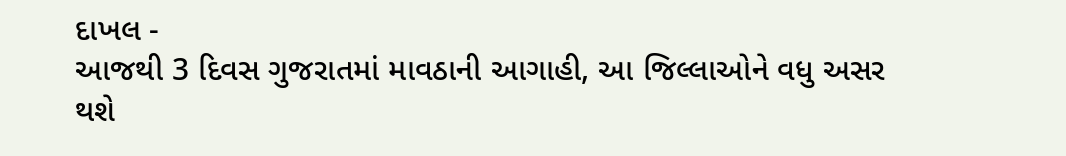દાખલ -
આજથી 3 દિવસ ગુજરાતમાં માવઠાની આગાહી, આ જિલ્લાઓને વધુ અસર થશે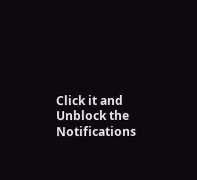Click it and Unblock the Notifications